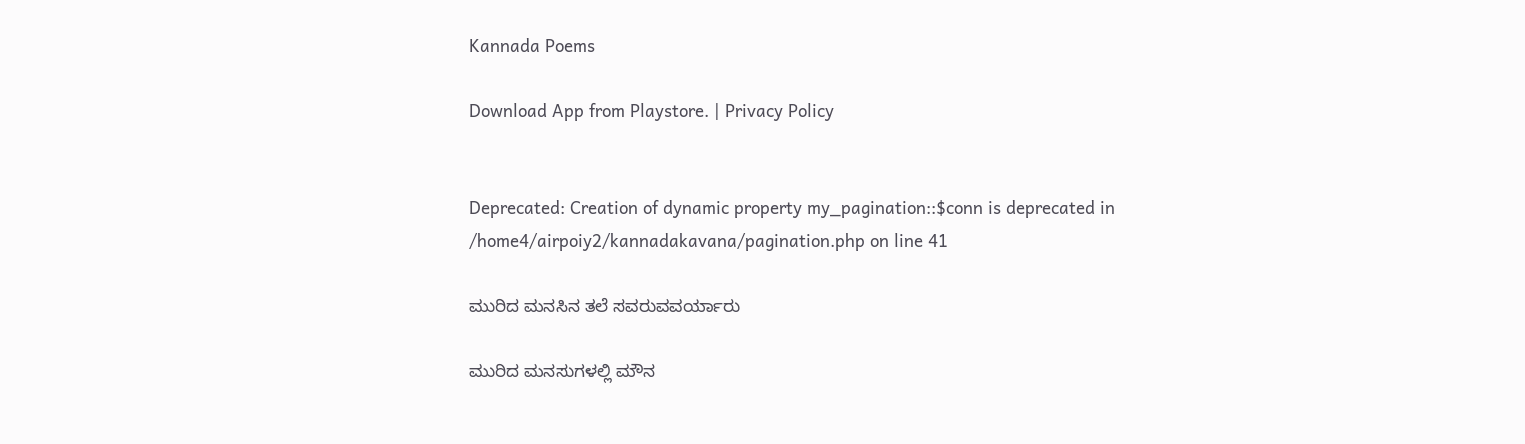Kannada Poems

Download App from Playstore. | Privacy Policy


Deprecated: Creation of dynamic property my_pagination::$conn is deprecated in /home4/airpoiy2/kannadakavana/pagination.php on line 41

ಮುರಿದ ಮನಸಿನ ತಲೆ ಸವರುವವರ್ಯಾರು

ಮುರಿದ ಮನಸುಗಳಲ್ಲಿ ಮೌನ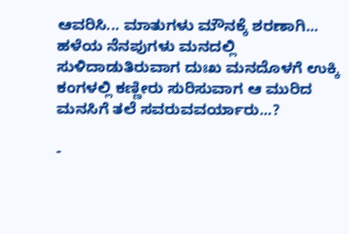ಆವರಿಸಿ... ಮಾತುಗಳು ಮೌನಕ್ಕೆ ಶರಣಾಗಿ...
ಹಳೆಯ ನೆನಪುಗಳು ಮನದಲ್ಲಿ ಸುಳಿದಾಡುತಿರುವಾಗ ದುಃಖ ಮನದೊಳಗೆ ಉಕ್ಕಿ ಕಂಗಳಲ್ಲಿ ಕಣ್ಣೀರು ಸುರಿಸುವಾಗ ಆ ಮುರಿದ ಮನಸಿಗೆ ತಲೆ ಸವರುವವರ್ಯಾರು...?

-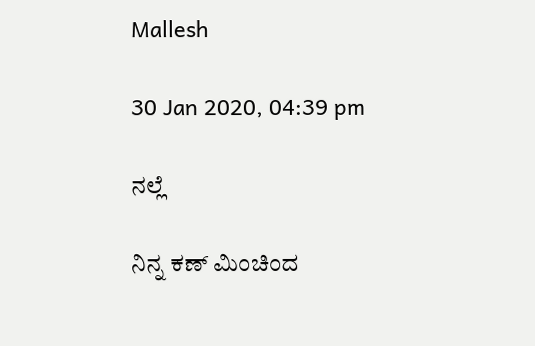Mallesh

30 Jan 2020, 04:39 pm

ನಲ್ಲೆ

ನಿನ್ನ ಕಣ್ ಮಿಂಚಿಂದ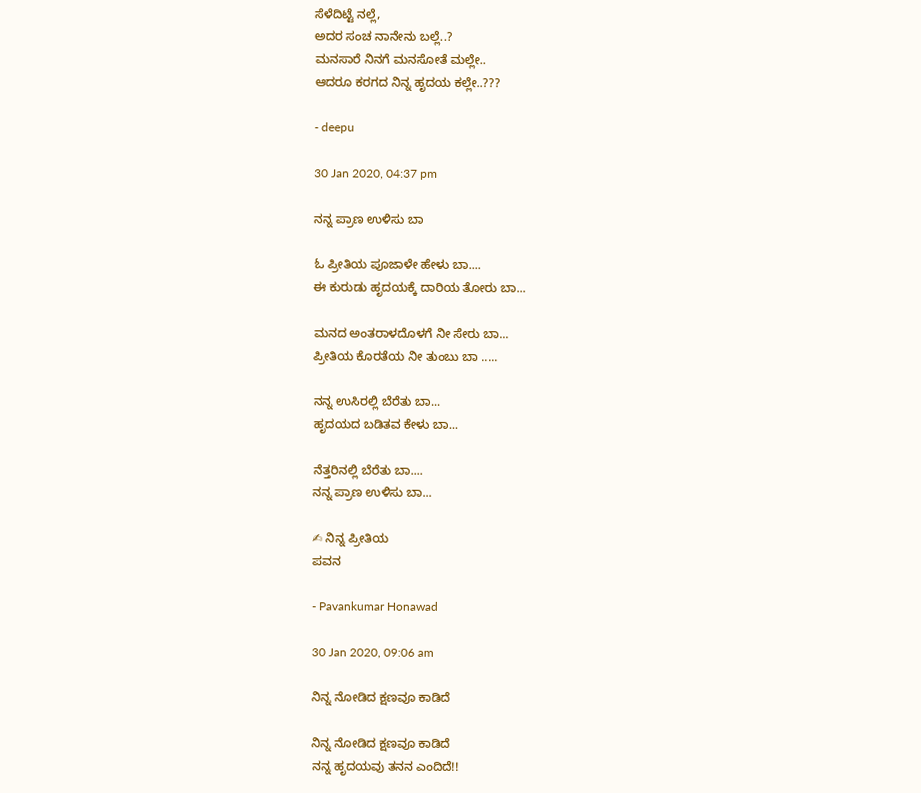ಸೆಳೆದಿಟ್ಟೆ ನಲ್ಲೆ,
ಅದರ ಸಂಚ ನಾನೇನು ಬಲ್ಲೆ..?
ಮನಸಾರೆ ನಿನಗೆ ಮನಸೋತೆ ಮಲ್ಲೇ..
ಆದರೂ ಕರಗದ ನಿನ್ನ ಹೃದಯ ಕಲ್ಲೇ..???

- deepu

30 Jan 2020, 04:37 pm

ನನ್ನ ಪ್ರಾಣ ಉಳಿಸು ಬಾ

ಓ ಪ್ರೀತಿಯ ಪೂಜಾಳೇ ಹೇಳು ಬಾ....
ಈ ಕುರುಡು ಹೃದಯಕ್ಕೆ ದಾರಿಯ ತೋರು ಬಾ...

ಮನದ ಅಂತರಾಳದೊಳಗೆ ನೀ ಸೇರು ಬಾ...
ಪ್ರೀತಿಯ ಕೊರತೆಯ ನೀ ತುಂಬು ಬಾ .....

ನನ್ನ ಉಸಿರಲ್ಲಿ ಬೆರೆತು ಬಾ...
ಹೃದಯದ ಬಡಿತವ ಕೇಳು ಬಾ...

ನೆತ್ತರಿನಲ್ಲಿ ಬೆರೆತು ಬಾ....
ನನ್ನ ಪ್ರಾಣ ಉಳಿಸು ಬಾ...

✍ ನಿನ್ನ ಪ್ರೀತಿಯ
ಪವನ

- Pavankumar Honawad

30 Jan 2020, 09:06 am

ನಿನ್ನ ನೋಡಿದ ಕ್ಷಣವೂ ಕಾಡಿದೆ

ನಿನ್ನ ನೋಡಿದ ಕ್ಷಣವೂ ಕಾಡಿದೆ
ನನ್ನ ಹೃದಯವು ತನನ ಎಂದಿದೆ!!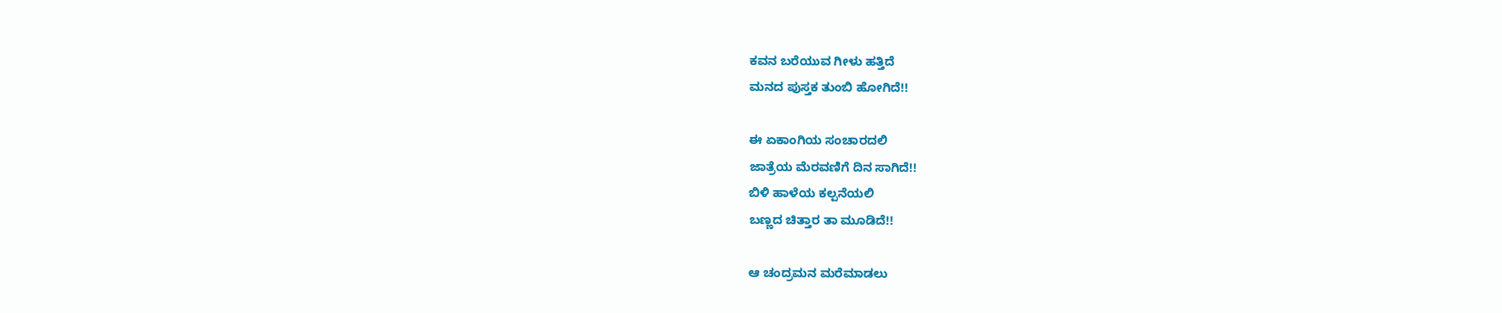ಕವನ ಬರೆಯುವ ಗೀಳು ಹತ್ತಿದೆ
ಮನದ ಪುಸ್ತಕ ತುಂಬಿ ಹೋಗಿದೆ!!

ಈ ಏಕಾಂಗಿಯ ಸಂಚಾರದಲಿ
ಜಾತ್ರೆಯ ಮೆರವಣಿಗೆ ದಿನ ಸಾಗಿದೆ!!
ಬಿಳಿ ಹಾಳೆಯ ಕಲ್ಪನೆಯಲಿ
ಬಣ್ಣದ ಚಿತ್ತಾರ ತಾ ಮೂಡಿದೆ!!

ಆ ಚಂದ್ರಮನ ಮರೆಮಾಡಲು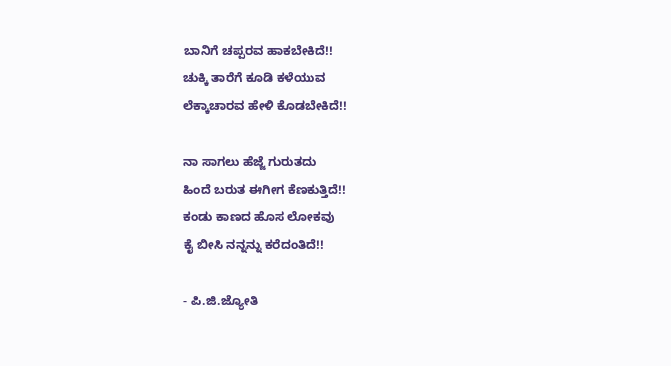ಬಾನಿಗೆ ಚಪ್ಪರವ ಹಾಕಬೇಕಿದೆ!!
ಚುಕ್ಕಿ ತಾರೆಗೆ ಕೂಡಿ ಕಳೆಯುವ
ಲೆಕ್ಕಾಚಾರವ ಹೇಳಿ ಕೊಡಬೇಕಿದೆ!!

ನಾ ಸಾಗಲು ಹೆಜ್ಜೆ ಗುರುತದು
ಹಿಂದೆ ಬರುತ ಈಗೀಗ ಕೆಣಕುತ್ತಿದೆ!!
ಕಂಡು ಕಾಣದ ಹೊಸ ಲೋಕವು
ಕೈ ಬೀಸಿ ನನ್ನನ್ನು ಕರೆದಂತಿದೆ!!

- ಪಿ.ಜಿ.ಜ್ಯೋತಿ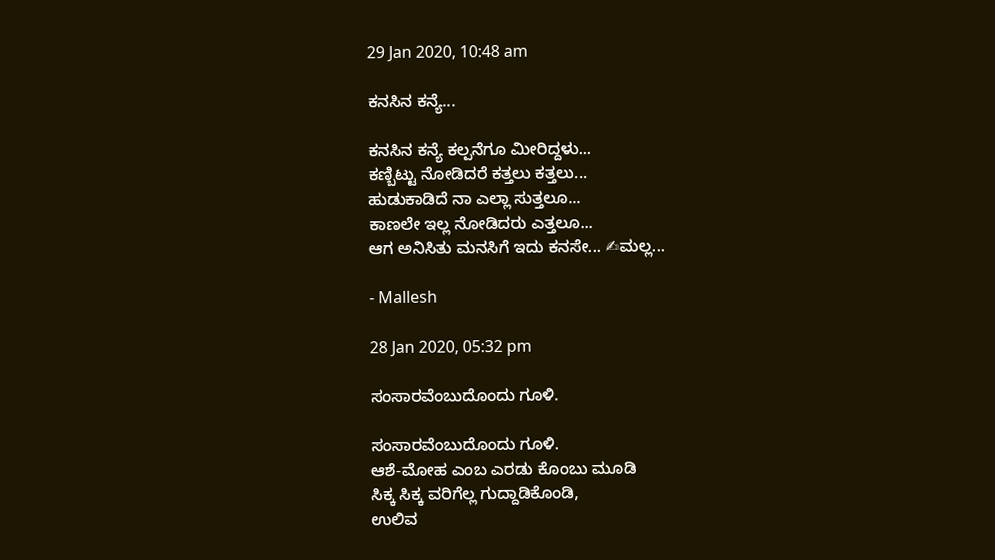29 Jan 2020, 10:48 am

ಕನಸಿನ ಕನ್ಯೆ...

ಕನಸಿನ ಕನ್ಯೆ ಕಲ್ಪನೆಗೂ ಮೀರಿದ್ದಳು...
ಕಣ್ಬಿಟ್ಟು ನೋಡಿದರೆ ಕತ್ತಲು ಕತ್ತಲು...
ಹುಡುಕಾಡಿದೆ ನಾ ಎಲ್ಲಾ ಸುತ್ತಲೂ...
ಕಾಣಲೇ ಇಲ್ಲ ನೋಡಿದರು ಎತ್ತಲೂ...
ಆಗ ಅನಿಸಿತು ಮನಸಿಗೆ ಇದು ಕನಸೇ... ✍ಮಲ್ಲ...

- Mallesh

28 Jan 2020, 05:32 pm

ಸಂಸಾರವೆಂಬುದೊಂದು ಗೂಳಿ.

ಸಂಸಾರವೆಂಬುದೊಂದು ಗೂಳಿ.
ಆಶೆ-ಮೋಹ ಎಂಬ ಎರಡು ಕೊಂಬು ಮೂಡಿ
ಸಿಕ್ಕ ಸಿಕ್ಕ ವರಿಗೆಲ್ಲ ಗುದ್ದಾಡಿಕೊಂಡಿ,
ಉಲಿವ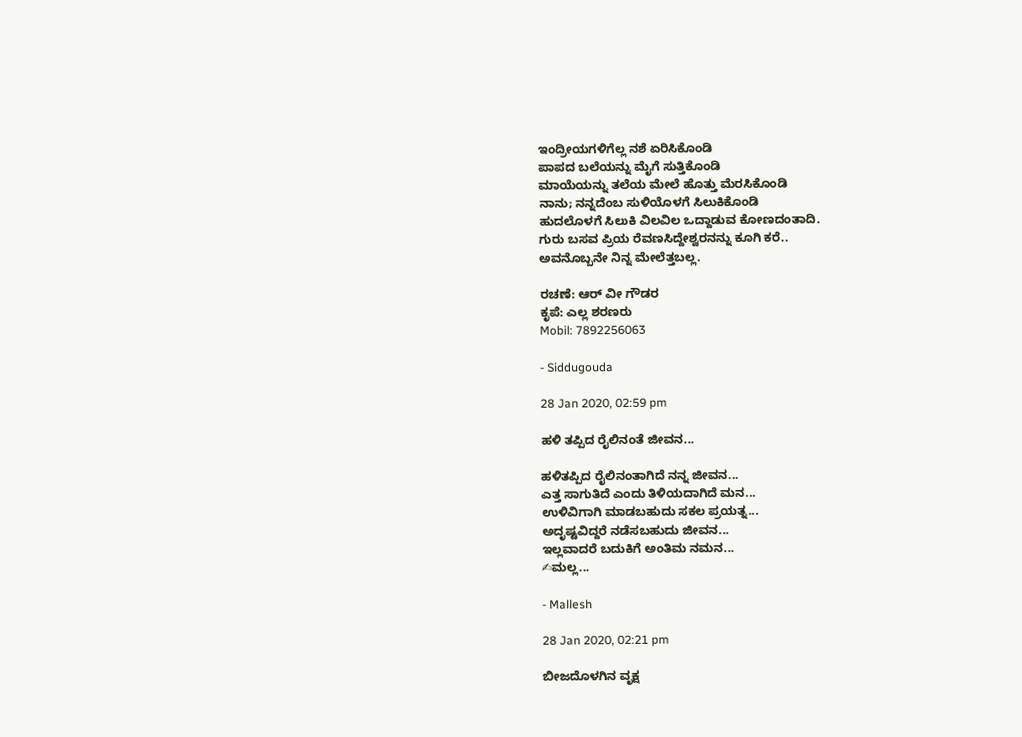ಇಂದ್ರೀಯಗಳಿಗೆಲ್ಲ ನಶೆ ಏರಿಸಿಕೊಂಡಿ
ಪಾಪದ ಬಲೆಯನ್ನು ಮೈಗೆ ಸುತ್ತಿಕೊಂಡಿ
ಮಾಯೆಯನ್ನು ತಲೆಯ ಮೇಲೆ ಹೊತ್ತು ಮೆರಸಿಕೊಂಡಿ
ನಾನು; ನನ್ನದೆಂಬ ಸುಳಿಯೊಳಗೆ ಸಿಲುಕಿಕೊಂಡಿ
ಹುದಲೊಳಗೆ ಸಿಲುಕಿ ವಿಲವಿಲ ಒದ್ದಾಡುವ ಕೋಣದಂತಾದಿ.
ಗುರು ಬಸವ ಪ್ರಿಯ ರೆವಣಸಿದ್ದೇಶ್ವರನನ್ನು ಕೂಗಿ ಕರೆ..
ಅವನೊಬ್ಬನೇ ನಿನ್ನ ಮೇಲೆತ್ತಬಲ್ಲ.

ರಚಣೆ: ಆರ್ ವೀ ಗೌಡರ
ಕೃಪೆ: ಎಲ್ಲ ಶರಣರು
Mobil: 7892256063

- Siddugouda

28 Jan 2020, 02:59 pm

ಹಳಿ ತಪ್ಪಿದ ರೈಲಿನಂತೆ ಜೀವನ...

ಹಳಿತಪ್ಪಿದ ರೈಲಿನಂತಾಗಿದೆ ನನ್ನ ಜೀವನ...
ಎತ್ತ ಸಾಗುತಿದೆ ಎಂದು ತಿಳಿಯದಾಗಿದೆ ಮನ...
ಉಳಿವಿಗಾಗಿ ಮಾಡಬಹುದು ಸಕಲ ಪ್ರಯತ್ನ...
ಅದೃಷ್ಟವಿದ್ದರೆ ನಡೆಸಬಹುದು ಜೀವನ...
ಇಲ್ಲವಾದರೆ ಬದುಕಿಗೆ ಅಂತಿಮ ನಮನ...
✍ಮಲ್ಲ...

- Mallesh

28 Jan 2020, 02:21 pm

ಬೀಜದೊಳಗಿನ ವೃಕ್ಷ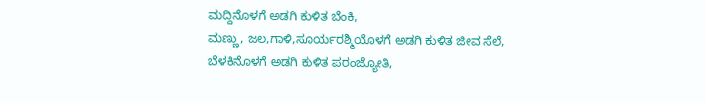ಮದ್ದಿನೊಳಗೆ ಅಡಗಿ ಕುಳಿತ ಬೆಂಕಿ,
ಮಣ್ಣು, ಜಲ,ಗಾಳಿ,ಸೂರ್ಯರಶ್ಮಿಯೊಳಗೆ ಅಡಗಿ ಕುಳಿತ ಜೀವ ಸೆಲೆ,
ಬೆಳಕಿನೊಳಗೆ ಅಡಗಿ ಕುಳಿತ ಪರಂಜ್ಯೋತಿ,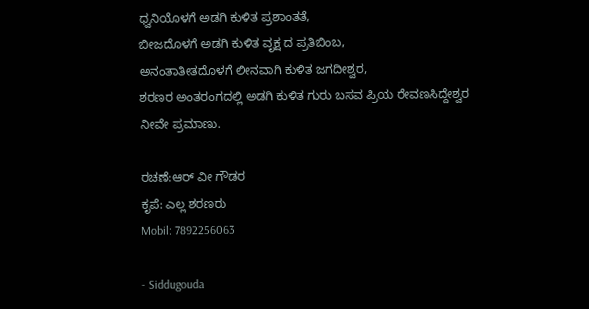ಧ್ವನಿಯೊಳಗೆ ಅಡಗಿ ಕುಳಿತ ಪ್ರಶಾಂತತೆ,
ಬೀಜದೊಳಗೆ ಅಡಗಿ ಕುಳಿತ ವೃಕ್ಷ ದ ಪ್ರತಿಬಿಂಬ,
ಅನಂತಾತೀತದೊಳಗೆ ಲೀನವಾಗಿ ಕುಳಿತ ಜಗದೀಶ್ವರ,
ಶರಣರ ಅಂತರಂಗದಲ್ಲಿ ಅಡಗಿ ಕುಳಿತ ಗುರು ಬಸವ ಪ್ರಿಯ ರೇವಣಸಿದ್ದೇಶ್ವರ ನೀವೇ ಪ್ರಮಾಣು.

ರಚಣೆ:ಆರ್ ವೀ ಗೌಡರ
ಕೃಪೆ: ಎಲ್ಲ ಶರಣರು
Mobil: 7892256063

- Siddugouda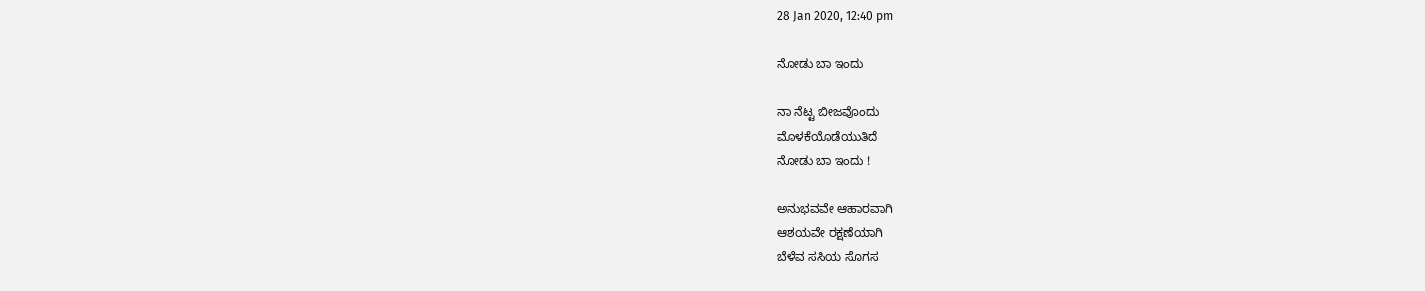28 Jan 2020, 12:40 pm

ನೋಡು ಬಾ ಇಂದು

ನಾ ನೆಟ್ಟ ಬೀಜವೊಂದು
ಮೊಳಕೆಯೊಡೆಯುತಿದೆ
ನೋಡು ಬಾ ಇಂದು !

ಅನುಭವವೇ ಆಹಾರವಾಗಿ
ಆಶಯವೇ ರಕ್ಷಣೆಯಾಗಿ
ಬೆಳೆವ ಸಸಿಯ ಸೊಗಸ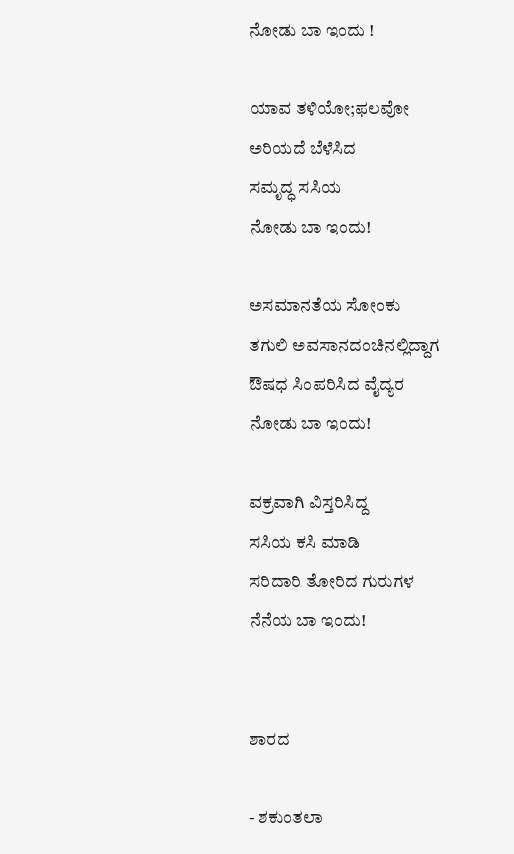ನೋಡು ಬಾ ಇಂದು !

ಯಾವ ತಳಿಯೋ;ಫಲವೋ
ಅರಿಯದೆ ಬೆಳೆಸಿದ
ಸಮೃದ್ಧ ಸಸಿಯ
ನೋಡು ಬಾ ಇಂದು!

ಅಸಮಾನತೆಯ ಸೋಂಕು
ತಗುಲಿ ಅವಸಾನದಂಚಿನಲ್ಲಿದ್ದಾಗ
ಔಷಧ ಸಿಂಪರಿಸಿದ ವೈದ್ಯರ
ನೋಡು ಬಾ ಇಂದು!

ವಕ್ರವಾಗಿ ವಿಸ್ತರಿಸಿದ್ದ
ಸಸಿಯ ಕಸಿ ಮಾಡಿ
ಸರಿದಾರಿ ತೋರಿದ ಗುರುಗಳ
ನೆನೆಯ ಬಾ ಇಂದು!


ಶಾರದ

- ಶಕುಂತಲಾ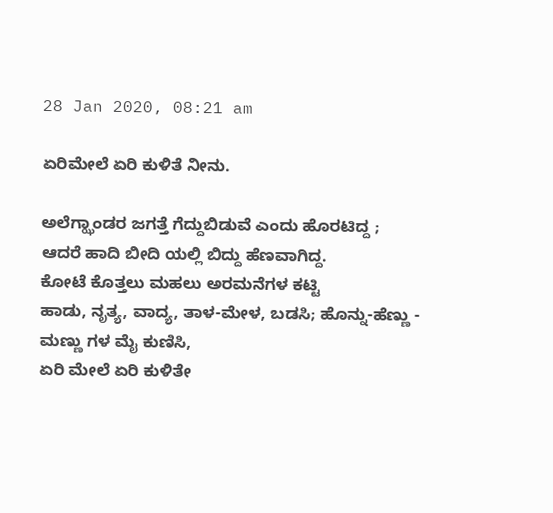28 Jan 2020, 08:21 am

ಏರಿಮೇಲೆ ಏರಿ ಕುಳಿತೆ ನೀನು.

ಅಲೆಗ್ಝಾಂಡರ ಜಗತ್ತೆ ಗೆದ್ದುಬಿಡುವೆ ಎಂದು ಹೊರಟಿದ್ದ ;
ಆದರೆ ಹಾದಿ ಬೀದಿ ಯಲ್ಲಿ ಬಿದ್ದು ಹೆಣವಾಗಿದ್ದ.
ಕೋಟೆ ಕೊತ್ತಲು ಮಹಲು ಅರಮನೆಗಳ ಕಟ್ಟಿ
ಹಾಡು, ನೃತ್ಯ, ವಾದ್ಯ, ತಾಳ-ಮೇಳ, ಬಡಸಿ; ಹೊನ್ನು-ಹೆಣ್ಣು - ಮಣ್ಣು ಗಳ ಮೈ ಕುಣಿಸಿ,
ಏರಿ ಮೇಲೆ ಏರಿ ಕುಳಿತೇ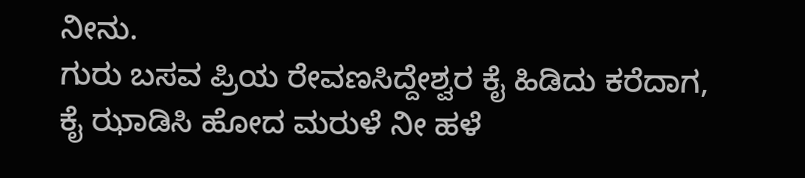ನೀನು.
ಗುರು ಬಸವ ಪ್ರಿಯ ರೇವಣಸಿದ್ದೇಶ್ವರ ಕೈ ಹಿಡಿದು ಕರೆದಾಗ,
ಕೈ ಝಾಡಿಸಿ ಹೋದ ಮರುಳೆ ನೀ ಹಳೆ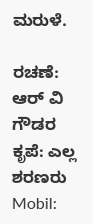ಮರುಳೆ.

ರಚಣೆ: ಆರ್ ವಿ ಗೌಡರ
ಕೃಪೆ: ಎಲ್ಲ ಶರಣರು
Mobil: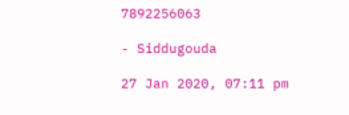7892256063

- Siddugouda

27 Jan 2020, 07:11 pm